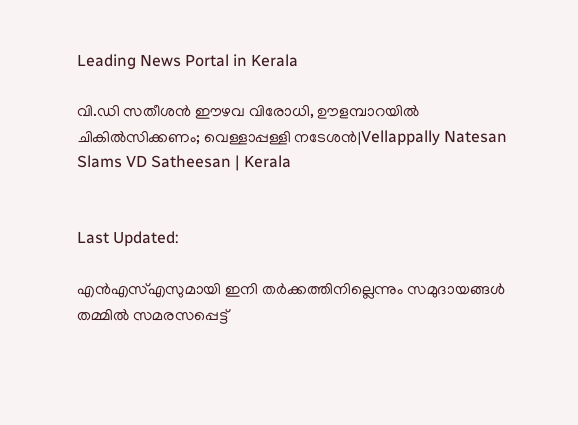Leading News Portal in Kerala

വി.ഡി സതീശൻ ഈഴവ വിരോധി, ഊളമ്പാറയില്‍ ചികില്‍സിക്കണം; വെള്ളാപ്പള്ളി നടേശന്‍|Vellappally Natesan Slams VD Satheesan | Kerala


Last Updated:

എൻഎസ്എസുമായി ഇനി തർക്കത്തിനില്ലെന്നും സമുദായങ്ങൾ തമ്മിൽ സമരസപ്പെട്ട്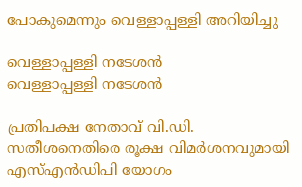പോകുമെന്നും വെള്ളാപ്പള്ളി അറിയിച്ചു

വെള്ളാപ്പള്ളി നടേശൻ
വെള്ളാപ്പള്ളി നടേശൻ

പ്രതിപക്ഷ നേതാവ് വി.ഡി. സതീശനെതിരെ രൂക്ഷ വിമർശനവുമായി എസ്എൻഡിപി യോഗം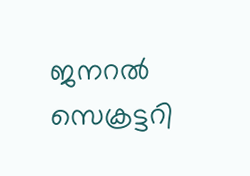ജനറൽ സെക്രട്ടറി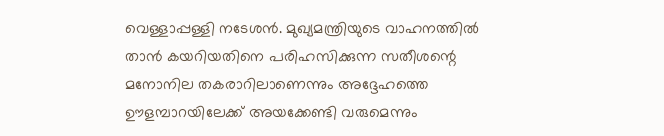വെള്ളാപ്പള്ളി നടേശൻ. മുഖ്യമന്ത്രിയുടെ വാഹനത്തിൽ താൻ കയറിയതിനെ പരിഹസിക്കുന്ന സതീശന്റെ മനോനില തകരാറിലാണെന്നും അദ്ദേഹത്തെ ഊളമ്പാറയിലേക്ക് അയക്കേണ്ടി വരുമെന്നും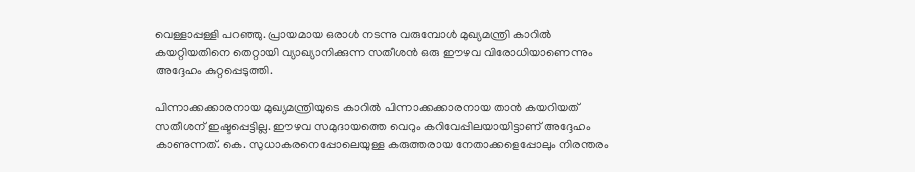വെള്ളാപ്പള്ളി പറഞ്ഞു. പ്രായമായ ഒരാൾ നടന്നു വരുമ്പോൾ മുഖ്യമന്ത്രി കാറിൽ കയറ്റിയതിനെ തെറ്റായി വ്യാഖ്യാനിക്കുന്ന സതീശൻ ഒരു ഈഴവ വിരോധിയാണെന്നും അദ്ദേഹം കുറ്റപ്പെടുത്തി.

പിന്നാക്കക്കാരനായ മുഖ്യമന്ത്രിയുടെ കാറിൽ പിന്നാക്കക്കാരനായ താൻ കയറിയത് സതീശന് ഇഷ്ടപ്പെട്ടില്ല. ഈഴവ സമുദായത്തെ വെറും കറിവേപ്പിലയായിട്ടാണ് അദ്ദേഹം കാണുന്നത്. കെ. സുധാകരനെപ്പോലെയുള്ള കരുത്തരായ നേതാക്കളെപ്പോലും നിരന്തരം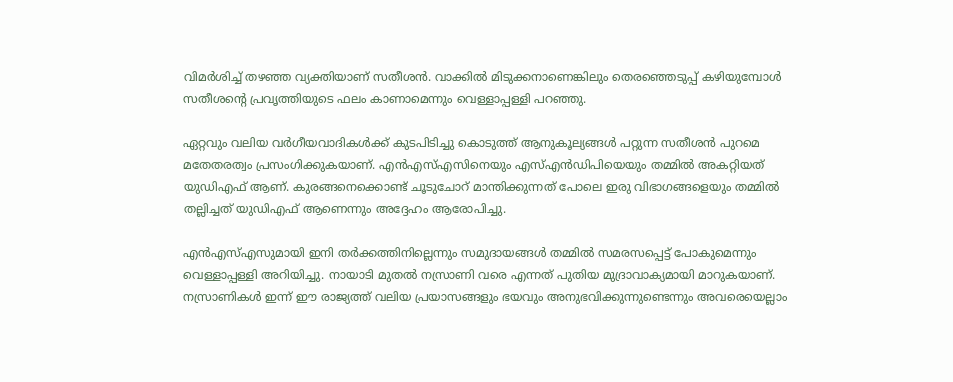വിമർശിച്ച് തഴഞ്ഞ വ്യക്തിയാണ് സതീശൻ. വാക്കിൽ മിടുക്കനാണെങ്കിലും തെരഞ്ഞെടുപ്പ് കഴിയുമ്പോൾ സതീശന്റെ പ്രവൃത്തിയുടെ ഫലം കാണാമെന്നും വെള്ളാപ്പള്ളി പറഞ്ഞു.

ഏറ്റവും വലിയ വർഗീയവാദികൾക്ക് കുടപിടിച്ചു കൊടുത്ത് ആനുകൂല്യങ്ങൾ പറ്റുന്ന സതീശൻ പുറമെ മതേതരത്വം പ്രസംഗിക്കുകയാണ്. എൻഎസ്എസിനെയും എസ്എൻഡിപിയെയും തമ്മിൽ അകറ്റിയത് യുഡിഎഫ് ആണ്. കുരങ്ങനെക്കൊണ്ട് ചൂടുചോറ് മാന്തിക്കുന്നത് പോലെ ഇരു വിഭാഗങ്ങളെയും തമ്മിൽ തല്ലിച്ചത് യുഡിഎഫ് ആണെന്നും അദ്ദേഹം ആരോപിച്ചു.

എൻഎസ്എസുമായി ഇനി തർക്കത്തിനില്ലെന്നും സമുദായങ്ങൾ തമ്മിൽ സമരസപ്പെട്ട് പോകുമെന്നും വെള്ളാപ്പള്ളി അറിയിച്ചു. നായാടി മുതൽ നസ്രാണി വരെ എന്നത് പുതിയ മുദ്രാവാക്യമായി മാറുകയാണ്. നസ്രാണികൾ ഇന്ന് ഈ രാജ്യത്ത് വലിയ പ്രയാസങ്ങളും ഭയവും അനുഭവിക്കുന്നുണ്ടെന്നും അവരെയെല്ലാം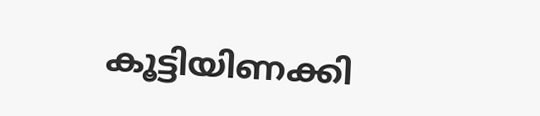കൂട്ടിയിണക്കി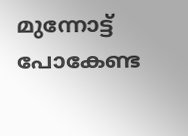മുന്നോട്ട് പോകേണ്ട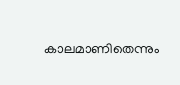കാലമാണിതെന്നും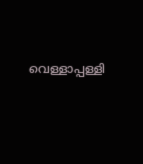വെള്ളാപ്പള്ളി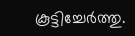കൂട്ടിച്ചേർത്തു.